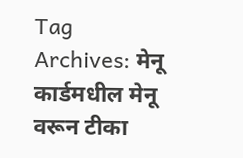Tag Archives: मेनू कार्डमधील मेनू वरून टीका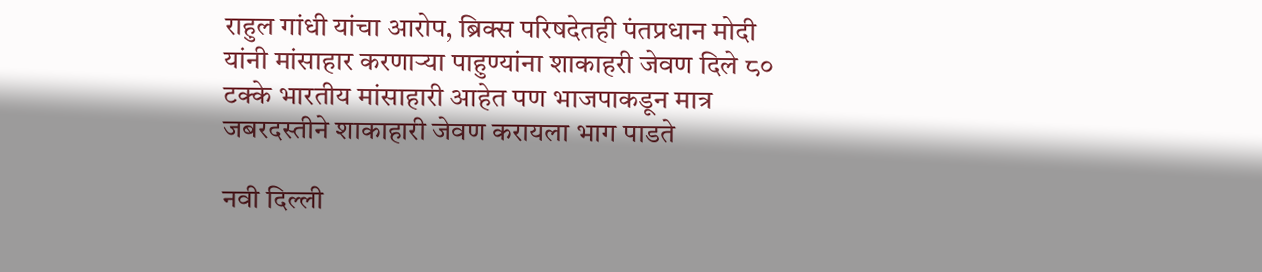राहुल गांधी यांचा आरोप, ब्रिक्स परिषदेतही पंतप्रधान मोदी यांनी मांसाहार करणाऱ्या पाहुण्यांना शाकाहरी जेवण दिले ८० टक्के भारतीय मांसाहारी आहेत पण भाजपाकडून मात्र जबरदस्तीने शाकाहारी जेवण करायला भाग पाडते

नवी दिल्ली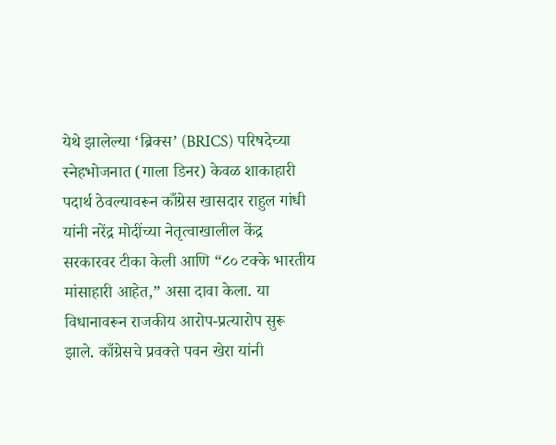येथे झालेल्या ‘ब्रिक्स’ (BRICS) परिषदेच्या स्नेहभोजनात (गाला डिनर) केवळ शाकाहारी पदार्थ ठेवल्यावरून काँग्रेस खासदार राहुल गांधी यांनी नरेंद्र मोदींच्या नेतृत्वाखालील केंद्र सरकारवर टीका केली आणि “८० टक्के भारतीय मांसाहारी आहेत,” असा दावा केला. या विधानावरून राजकीय आरोप-प्रत्यारोप सुरू झाले. काँग्रेसचे प्रवक्ते पवन खेरा यांनी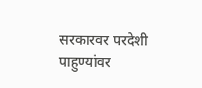सरकारवर परदेशी पाहुण्यांवर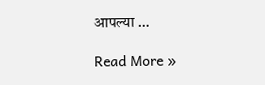आपल्या …

Read More »